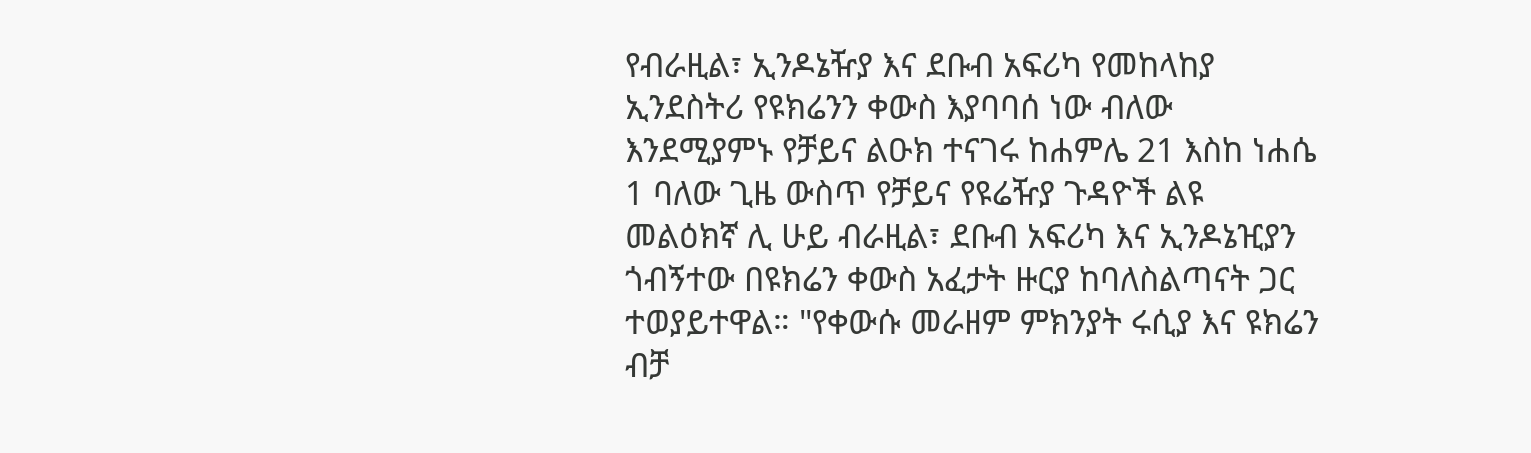የብራዚል፣ ኢንዶኔዥያ እና ደቡብ አፍሪካ የመከላከያ ኢንደስትሪ የዩክሬንን ቀውስ እያባባሰ ነው ብለው እንደሚያምኑ የቻይና ልዑክ ተናገሩ ከሐምሌ 21 እስከ ነሐሴ 1 ባለው ጊዜ ውስጥ የቻይና የዩሬዥያ ጉዳዮች ልዩ መልዕክኛ ሊ ሁይ ብራዚል፣ ደቡብ አፍሪካ እና ኢንዶኔዢያን ጎብኝተው በዩክሬን ቀውስ አፈታት ዙርያ ከባለስልጣናት ጋር ተወያይተዋል። "የቀውሱ መራዘም ምክንያት ሩሲያ እና ዩክሬን ብቻ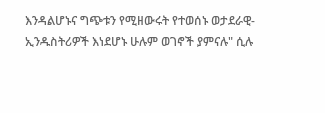እንዳልሆኑና ግጭቱን የሚዘውሩት የተወሰኑ ወታደራዊ-ኢንዱስትሪዎች እነደሆኑ ሁሉም ወገኖች ያምናሉ" ሲሉ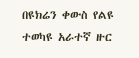በዩክሬን ቀውስ የልዩ ተወካዩ አራተኛ ዙር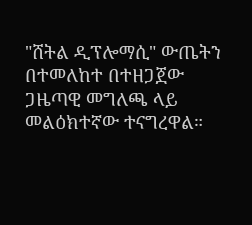"ሸትል ዲፕሎማሲ" ውጤትን በተመለከተ በተዘጋጀው ጋዜጣዊ መግለጫ ላይ መልዕክተኛው ተናግረዋል።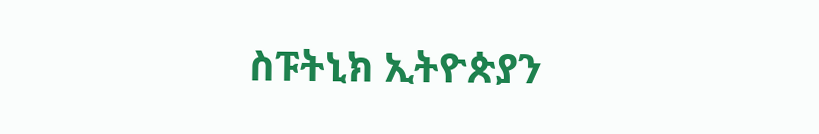ስፑትኒክ ኢትዮጵያን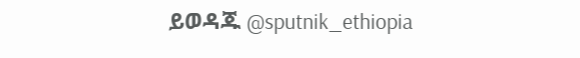ይወዳጁ @sputnik_ethiopia